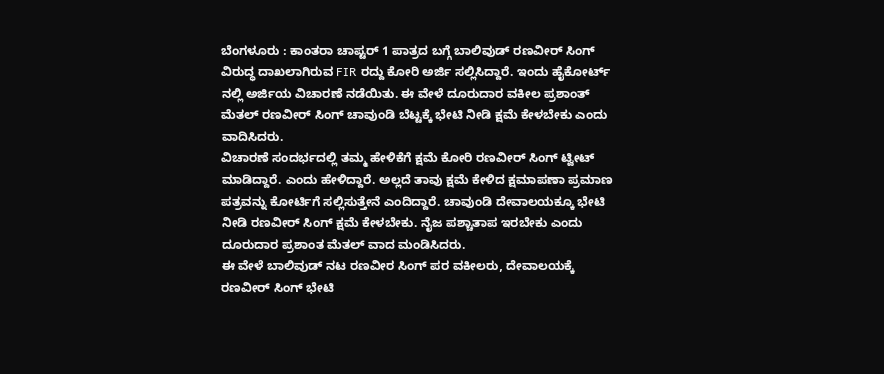ಬೆಂಗಳೂರು : ಕಾಂತರಾ ಚಾಪ್ಟರ್ 1 ಪಾತ್ರದ ಬಗ್ಗೆ ಬಾಲಿವುಡ್ ರಣವೀರ್ ಸಿಂಗ್ ವಿರುದ್ಧ ದಾಖಲಾಗಿರುವ FIR ರದ್ದು ಕೋರಿ ಅರ್ಜಿ ಸಲ್ಲಿಸಿದ್ದಾರೆ. ಇಂದು ಹೈಕೋರ್ಟ್ ನಲ್ಲಿ ಅರ್ಜಿಯ ವಿಚಾರಣೆ ನಡೆಯಿತು. ಈ ವೇಳೆ ದೂರುದಾರ ವಕೀಲ ಪ್ರಶಾಂತ್ ಮೆತಲ್ ರಣವೀರ್ ಸಿಂಗ್ ಚಾವುಂಡಿ ಬೆಟ್ಟಕ್ಕೆ ಭೇಟಿ ನೀಡಿ ಕ್ಷಮೆ ಕೇಳಬೇಕು ಎಂದು ವಾದಿಸಿದರು.
ವಿಚಾರಣೆ ಸಂದರ್ಭದಲ್ಲಿ ತಮ್ಮ ಹೇಳಿಕೆಗೆ ಕ್ಷಮೆ ಕೋರಿ ರಣವೀರ್ ಸಿಂಗ್ ಟ್ವೀಟ್ ಮಾಡಿದ್ದಾರೆ. ಎಂದು ಹೇಳಿದ್ದಾರೆ. ಅಲ್ಲದೆ ತಾವು ಕ್ಷಮೆ ಕೇಳಿದ ಕ್ಷಮಾಪಣಾ ಪ್ರಮಾಣ ಪತ್ರವನ್ನು ಕೋರ್ಟಿಗೆ ಸಲ್ಲಿಸುತ್ತೇನೆ ಎಂದಿದ್ದಾರೆ. ಚಾವುಂಡಿ ದೇವಾಲಯಕ್ಕೂ ಭೇಟಿ ನೀಡಿ ರಣವೀರ್ ಸಿಂಗ್ ಕ್ಷಮೆ ಕೇಳಬೇಕು. ನೈಜ ಪಶ್ಚಾತಾಪ ಇರಬೇಕು ಎಂದು ದೂರುದಾರ ಪ್ರಶಾಂತ ಮೆತಲ್ ವಾದ ಮಂಡಿಸಿದರು.
ಈ ವೇಳೆ ಬಾಲಿವುಡ್ ನಟ ರಣವೀರ ಸಿಂಗ್ ಪರ ವಕೀಲರು, ದೇವಾಲಯಕ್ಕೆ ರಣವೀರ್ ಸಿಂಗ್ ಭೇಟಿ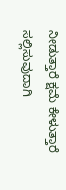ನೀಡುತ್ತಾರೆ ಕ್ಷಮೆ ಕೇಳುತ್ತಾರೆ ಸಲ್ಲಿಸುವುದಾಗಿ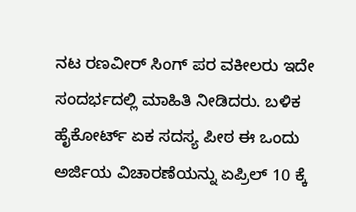ನಟ ರಣವೀರ್ ಸಿಂಗ್ ಪರ ವಕೀಲರು ಇದೇ ಸಂದರ್ಭದಲ್ಲಿ ಮಾಹಿತಿ ನೀಡಿದರು. ಬಳಿಕ ಹೈಕೋರ್ಟ್ ಏಕ ಸದಸ್ಯ ಪೀಠ ಈ ಒಂದು ಅರ್ಜಿಯ ವಿಚಾರಣೆಯನ್ನು ಏಪ್ರಿಲ್ 10 ಕ್ಕೆ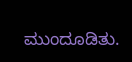ಮುಂದೂಡಿತು.